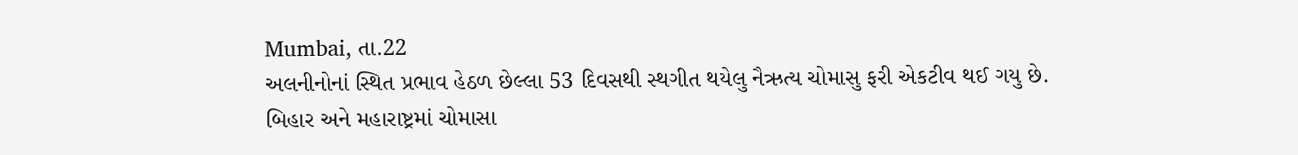Mumbai, તા.22
અલનીનોનાં સ્થિત પ્રભાવ હેઠળ છેલ્લા 53 દિવસથી સ્થગીત થયેલુ નૈઋત્ય ચોમાસુ ફરી એકટીવ થઈ ગયુ છે. બિહાર અને મહારાષ્ટ્રમાં ચોમાસા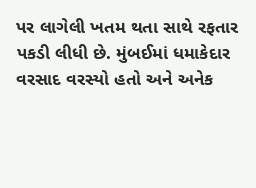પર લાગેલી ખતમ થતા સાથે રફતાર પકડી લીધી છે. મુંબઈમાં ધમાકેદાર વરસાદ વરસ્યો હતો અને અનેક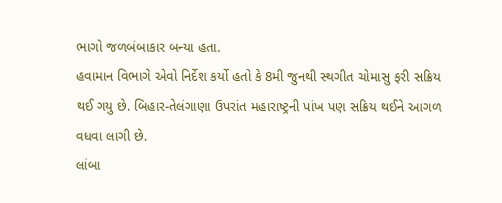ભાગો જળબંબાકાર બન્યા હતા.
હવામાન વિભાગે એવો નિર્દેશ કર્યો હતો કે 8મી જુનથી સ્થગીત ચોમાસુ ફરી સક્રિય થઈ ગયુ છે. બિહાર-તેલંગાણા ઉપરાંત મહારાષ્ટ્રની પાંખ પણ સક્રિય થઈને આગળ વધવા લાગી છે.
લાંબા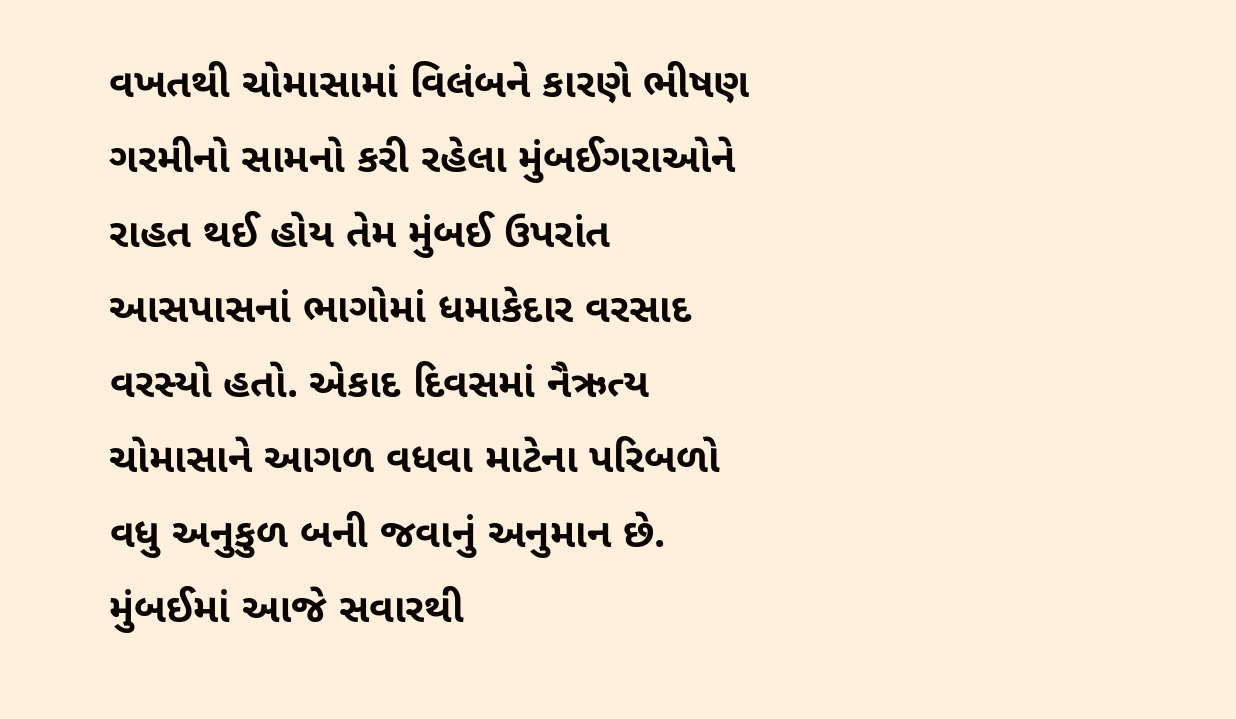વખતથી ચોમાસામાં વિલંબને કારણે ભીષણ ગરમીનો સામનો કરી રહેલા મુંબઈગરાઓને રાહત થઈ હોય તેમ મુંબઈ ઉપરાંત આસપાસનાં ભાગોમાં ધમાકેદાર વરસાદ વરસ્યો હતો. એકાદ દિવસમાં નૈઋત્ય ચોમાસાને આગળ વધવા માટેના પરિબળો વધુ અનુકુળ બની જવાનું અનુમાન છે.
મુંબઈમાં આજે સવારથી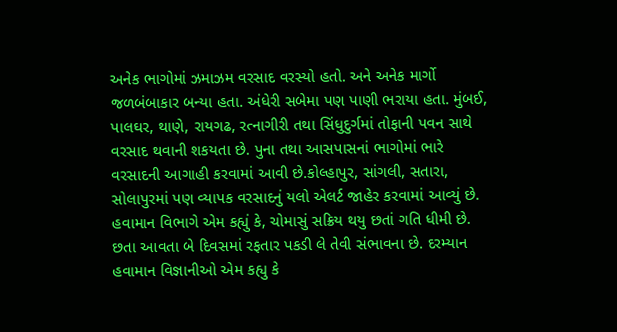અનેક ભાગોમાં ઝમાઝમ વરસાદ વરસ્યો હતો. અને અનેક માર્ગો જળબંબાકાર બન્યા હતા. અંધેરી સબેમા પણ પાણી ભરાયા હતા. મુંબઈ, પાલઘર, થાણે, રાયગઢ, રત્નાગીરી તથા સિંધુદુર્ગમાં તોફાની પવન સાથે વરસાદ થવાની શકયતા છે. પુના તથા આસપાસનાં ભાગોમાં ભારે વરસાદની આગાહી કરવામાં આવી છે.કોલ્હાપુર, સાંગલી, સતારા, સોલાપુરમાં પણ વ્યાપક વરસાદનું યલો એલર્ટ જાહેર કરવામાં આવ્યું છે.
હવામાન વિભાગે એમ કહ્યું કે, ચોમાસું સક્રિય થયુ છતાં ગતિ ધીમી છે. છતા આવતા બે દિવસમાં રફતાર પકડી લે તેવી સંભાવના છે. દરમ્યાન હવામાન વિજ્ઞાનીઓ એમ કહ્યુ કે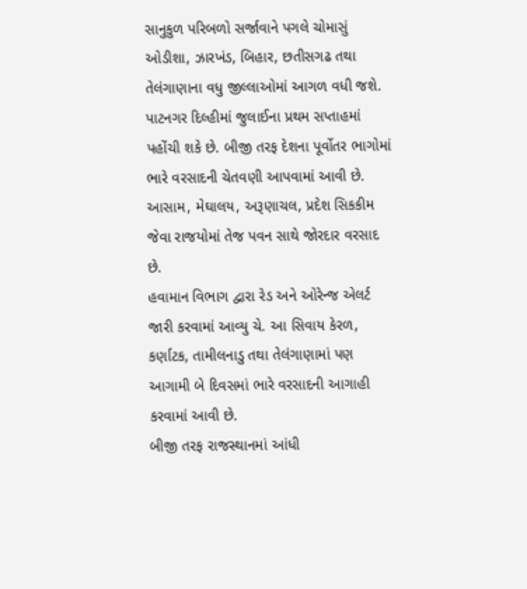સાનુકુળ પરિબળો સર્જાવાને પગલે ચોમાસું ઓડીશા, ઝારખંડ, બિહાર, છતીસગઢ તથા તેલંગાણાના વધુ જીલ્લાઓમાં આગળ વધી જશે.
પાટનગર દિલ્હીમાં જુલાઈના પ્રથમ સપ્તાહમાં પહોંચી શકે છે. બીજી તરફ દેશના પૂર્વોતર ભાગોમાં ભારે વરસાદની ચેતવણી આપવામાં આવી છે. આસામ, મેઘાલય, અરૂણાચલ, પ્રદેશ સિકકીમ જેવા રાજયોમાં તેજ પવન સાથે જોરદાર વરસાદ છે.
હવામાન વિભાગ દ્વારા રેડ અને ઓરેન્જ એલર્ટ જારી કરવામાં આવ્યુ ચે. આ સિવાય કેરળ, કર્ણાટક, તામીલનાડુ તથા તેલંગાણામાં પણ આગામી બે દિવસમાં ભારે વરસાદની આગાહી કરવામાં આવી છે.
બીજી તરફ રાજસ્થાનમાં આંધી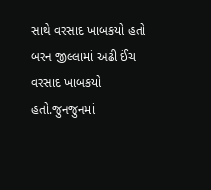સાથે વરસાદ ખાબકયો હતો બરન જીલ્લામાં અઢી ઈંચ વરસાદ ખાબકયો હતો.જુનજુનમાં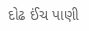દોઢ ઈંચ પાણી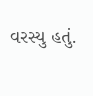વરસ્યુ હતું.